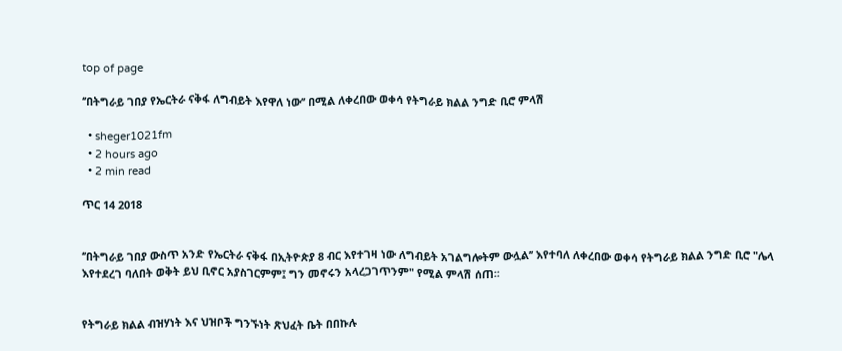top of page

‘’በትግራይ ገበያ የኤርትራ ናቅፋ ለግብይት እየዋለ ነው’’ በሚል ለቀረበው ወቀሳ የትግራይ ክልል ንግድ ቢሮ ምላሽ

  • sheger1021fm
  • 2 hours ago
  • 2 min read

ጥር 14 2018


‘’በትግራይ ገበያ ውስጥ አንድ የኤርትራ ናቅፋ በኢትዮጵያ 8 ብር እየተገዛ ነው ለግብይት አገልግሎትም ውሏል’’ እየተባለ ለቀረበው ወቀሳ የትግራይ ክልል ንግድ ቢሮ "ሌላ እየተደረገ ባለበት ወቅት ይህ ቢኖር አያስገርምም፤ ግን መኖሩን አላረጋገጥንም" የሚል ምላሽ ሰጠ፡፡


የትግራይ ክልል ብዝሃነት እና ህዝቦች ግንኙነት ጽህፈት ቤት በበኩሉ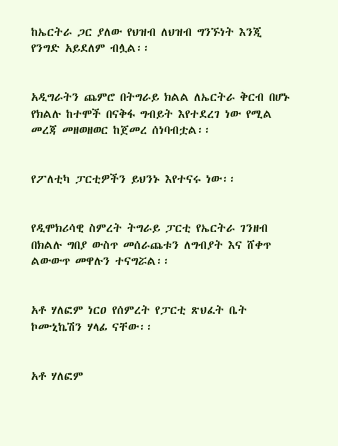ከኤርትራ ጋር ያለው የህዝብ ለህዝብ ግንኙነት እንጂ የንግድ አይደለም ብሏል፡፡


አዲግራትን ጨምሮ በትግራይ ክልል ለኤርትራ ቅርብ በሆኑ የክልሉ ከተሞች በናቅፋ ግብይት እየተደረገ ነው የሚል መረጃ መዘወዘወር ከጀመረ ሰነባብቷል፡፡


የፖለቲካ ፓርቲዎችን ይህንኑ እየተናሩ ነው፡፡


የዲሞክሪሳዊ ስምረት ትግራይ ፓርቲ የኤርትራ ገንዘብ በክልሉ ግበያ ውስጥ መሰራጨቱን ለግብያት እና ሸቀጥ ልውውጥ መዋሉን ተናግሯል፡፡


አቶ ሃለፎም ነርዐ የሰምረት የፓርቲ ጽህፈት ቤት ኮሙኒኬሽን ሃላፊ ናቸው፡፡


አቶ ሃለፎም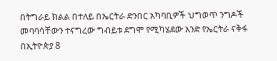በትግራይ ክልል በተለይ በኤርትራ ድንበር አካባቢዎች ህግወጥ ንግዶች መባባሳቸውን ተናግረው ግብይቱ ደግሞ የሚካሄደው አንድ የኤርትራ ናቅፋ በኢትዮጵያ 8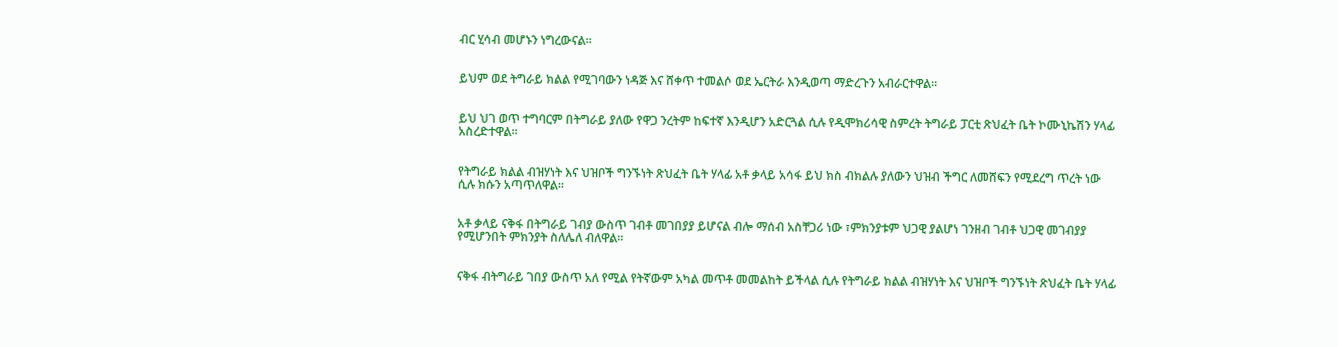ብር ሂሳብ መሆኑን ነግረውናል፡፡


ይህም ወደ ትግራይ ክልል የሚገባውን ነዳጅ እና ሸቀጥ ተመልሶ ወደ ኤርትራ እንዲወጣ ማድረጉን አብራርተዋል፡፡


ይህ ህገ ወጥ ተግባርም በትግራይ ያለው የዋጋ ንረትም ከፍተኛ እንዲሆን አድርጓል ሲሉ የዲሞክሪሳዊ ስምረት ትግራይ ፓርቲ ጽህፈት ቤት ኮሙኒኬሽን ሃላፊ አስረድተዋል፡፡


የትግራይ ክልል ብዝሃነት እና ህዝቦች ግንኙነት ጽህፈት ቤት ሃላፊ አቶ ቃላይ አሳፋ ይህ ክስ ብክልሉ ያለውን ህዝብ ችግር ለመሸፍን የሚደረግ ጥረት ነው ሲሉ ክሱን አጣጥለዋል፡፡


አቶ ቃላይ ናቅፋ በትግራይ ገብያ ውስጥ ገብቶ መገበያያ ይሆናል ብሎ ማሰብ አስቸጋሪ ነው ፣ምክንያቱም ህጋዊ ያልሆነ ገንዘብ ገብቶ ህጋዊ መገብያያ የሚሆንበት ምክንያት ስለሌለ ብለዋል፡፡


ናቅፋ ብትግራይ ገበያ ውስጥ አለ የሚል የትኛውም አካል መጥቶ መመልከት ይችላል ሲሉ የትግራይ ክልል ብዝሃነት እና ህዝቦች ግንኙነት ጽህፈት ቤት ሃላፊ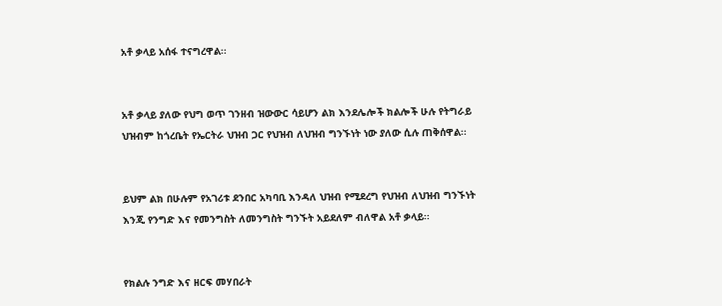አቶ ቃላይ አሰፋ ተናግረዋል፡፡


አቶ ቃላይ ያለው የህግ ወጥ ገንዘብ ዝውውር ሳይሆን ልክ እንደሌሎች ክልሎች ሁሉ የትግራይ ህዝብም ከጎረቤት የኤርትራ ህዝብ ጋር የህዝብ ለህዝብ ግንኙነት ነው ያለው ሲሉ ጠቅሰዋል፡፡


ይህም ልክ በሁሉም የአገሪቱ ደንበር አካባቢ እንዳለ ህዝብ የሚደረግ የህዝብ ለህዝብ ግንኙነት እንጂ የንግድ እና የመንግስት ለመንግስት ግንኙት አይደለም ብለዋል አቶ ቃላይ፡፡


የክልሉ ንግድ እና ዘርፍ መሃበራት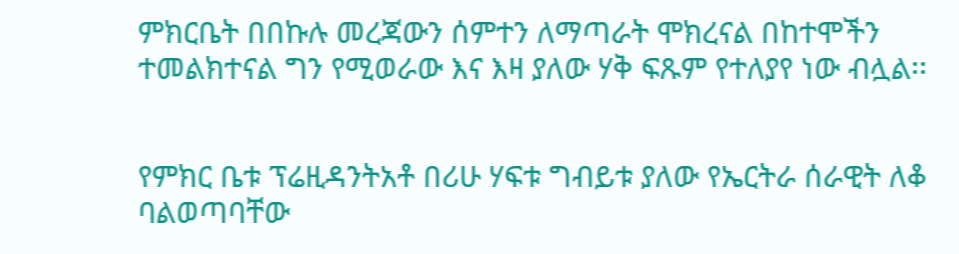ምክርቤት በበኩሉ መረጃውን ሰምተን ለማጣራት ሞክረናል በከተሞችን ተመልክተናል ግን የሚወራው እና እዛ ያለው ሃቅ ፍጹም የተለያየ ነው ብሏል፡፡


የምክር ቤቱ ፕሬዚዳንትአቶ በሪሁ ሃፍቱ ግብይቱ ያለው የኤርትራ ሰራዊት ለቆ ባልወጣባቸው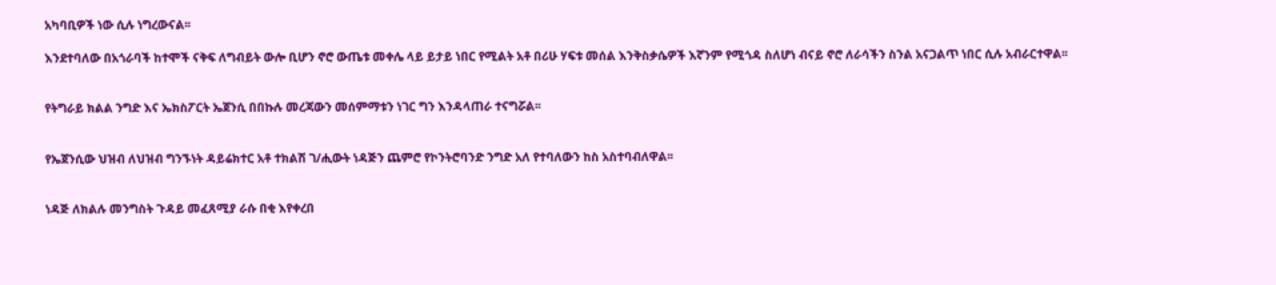አካባቢዎች ነው ሲሉ ነግረውናል፡፡

እንደተባለው በአጎራባች ከተሞች ናቅፍ ለግብይት ውሎ ቢሆን ኖሮ ውጤቱ መቀሌ ላይ ይታይ ነበር የሚልት አቶ በሪሁ ሃፍቱ መሰል እንቅስቃሴዎች እኛንም የሚጎዳ ስለሆነ ብናይ ኖሮ ለራሳችን ስንል አናጋልጥ ነበር ሲሉ አብራርተዋል፡፡


የትግራይ ክልል ንግድ እና ኤክስፖርት ኤጀንሲ በበኩሉ መረጃውን መሰምማቱን ነገር ግን እንዳላጠራ ተናግሯል፡፡


የኤጀንሲው ህዝብ ለህዝብ ግንኙነት ዳይሬክተር አቶ ተክልሽ ገ/ሒውት ነዳጅን ጨምሮ የኮንትሮባንድ ንግድ አለ የተባለውን ከስ አስተባብለዋል፡፡


ነዳጅ ለክልሉ መንግስት ጉዳይ መፈጸሚያ ራሱ በቂ እየቀረበ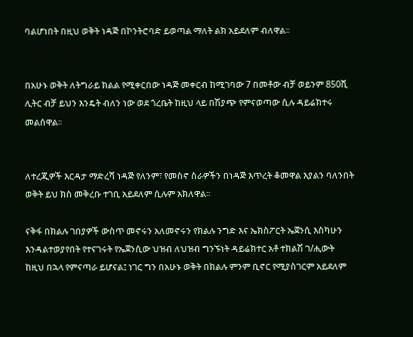ባልሆነበት በዚህ ወቅት ነዳጅ በኮንትሮባድ ይወጣል ማለት ልክ አይደለም ብለዋል፡፡


በአሁኑ ወቅት ለትግራይ ክልል የሚቀርበው ነዳጅ መቀርብ ከሚገባው 7 በመቶው ብቻ ወይንም 850ሺ ሊትር ብቻ ይህን እንዴት ብለን ነው ወደ ጎረቤት ከዚህ ላይ በሽያጭ የምናወጣው ሲሉ ዳይሬክተሩ መልሰዋል፡፡


ለተረጂዎች እርዳታ ማድረሻ ነዳጅ የለንም፣ የመስኖ ስራዎችን በነዳጅ እጥረት ቆመዋል እያልን ባለንበት ወቅት ይህ ክስ መቅረቡ ተገቢ አይደለም ሲሉም አክለዋል፡፡

ናቅፋ በክልሉ ገበያዎች ውስጥ መኖሩን አለመኖሩን የክልሉ ንግድ እና ኤክስፖርት ኤጀንሲ እስካሁን እንዳልተወያየበት የተናገሩት የኤጀንሲው ህዝብ ለህዝብ ግንኙነት ዳይሬክተር አቶ ተክልሽ ገ/ሒውት ከዚህ በኋላ የምናጣራ ይሆናል፤ ነገር ግን በአሁኑ ወቅት በክልሉ ምንም ቢኖር የሚያስገርም አይደለም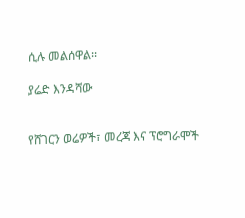ሲሉ መልሰዋል፡፡

ያሬድ እንዳሻው


የሸገርን ወሬዎች፣ መረጃ እና ፕሮግራሞች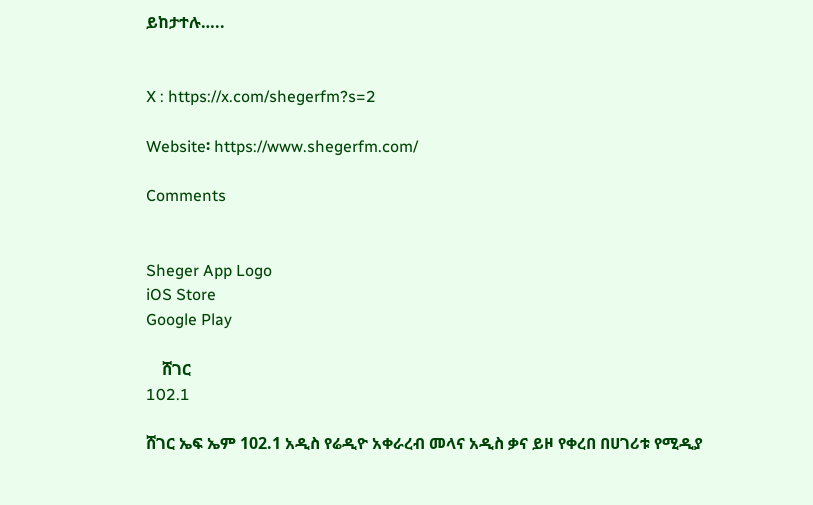ይከታተሉ…..


X : https://x.com/shegerfm?s=2

Website፡ https://www.shegerfm.com/

Comments


Sheger App Logo
iOS Store
Google Play

    ሸገር
102.1

ሸገር ኤፍ ኤም 102.1 አዲስ የሬዲዮ አቀራረብ መላና አዲስ ቃና ይዞ የቀረበ በሀገሪቱ የሚዲያ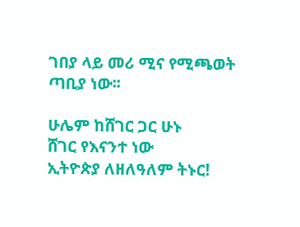ገበያ ላይ መሪ ሚና የሚጫወት ጣቢያ ነው፡፡

ሁሌም ከሸገር ጋር ሁኑ
ሸገር የእናንተ ነው
ኢትዮጵያ ለዘለዓለም ትኑር!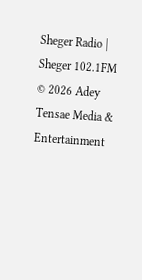Sheger Radio | Sheger 102.1FM  © 2026 Adey Tensae Media & Entertainment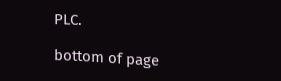PLC.

bottom of page